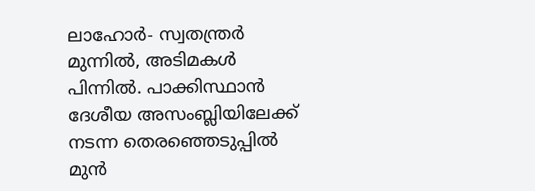ലാഹോർ- സ്വതന്ത്രർ മുന്നിൽ, അടിമകൾ പിന്നിൽ. പാക്കിസ്ഥാൻ ദേശീയ അസംബ്ലിയിലേക്ക് നടന്ന തെരഞ്ഞെടുപ്പിൽ മുൻ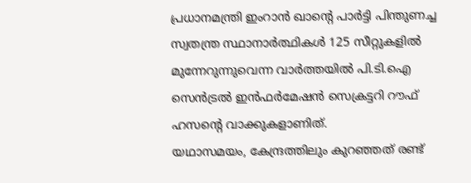പ്രധാനമന്ത്രി ഇംറാൻ ഖാന്റെ പാർട്ടി പിന്തുണച്ച സ്വതന്ത്ര സ്ഥാനാർത്ഥികൾ 125 സീറ്റുകളിൽ മുന്നേറുന്നുവെന്ന വാർത്തയിൽ പി.ടി.ഐ സെൻട്രൽ ഇൻഫർമേഷൻ സെക്രട്ടറി റൗഫ് ഹസന്റെ വാക്കുകളാണിത്.
യഥാസമയം, കേന്ദ്രത്തിലും കുറഞ്ഞത് രണ്ട്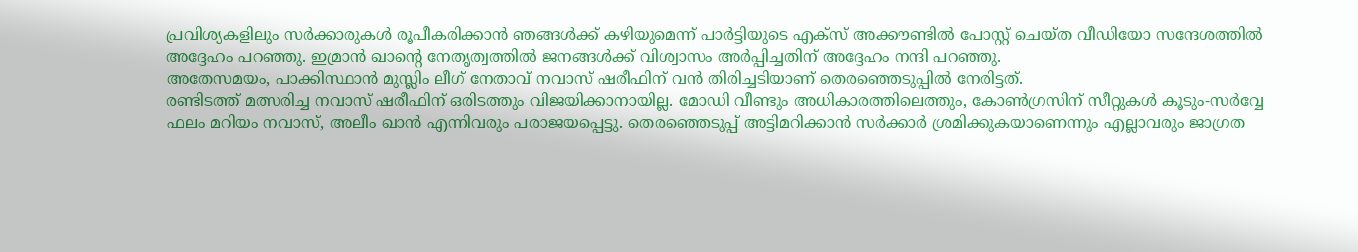പ്രവിശ്യകളിലും സർക്കാരുകൾ രൂപീകരിക്കാൻ ഞങ്ങൾക്ക് കഴിയുമെന്ന് പാർട്ടിയുടെ എക്സ് അക്കൗണ്ടിൽ പോസ്റ്റ് ചെയ്ത വീഡിയോ സന്ദേശത്തിൽ അദ്ദേഹം പറഞ്ഞു. ഇമ്രാൻ ഖാന്റെ നേതൃത്വത്തിൽ ജനങ്ങൾക്ക് വിശ്വാസം അർപ്പിച്ചതിന് അദ്ദേഹം നന്ദി പറഞ്ഞു.
അതേസമയം, പാക്കിസ്ഥാൻ മുസ്ലിം ലീഗ് നേതാവ് നവാസ് ഷരീഫിന് വൻ തിരിച്ചടിയാണ് തെരഞ്ഞെടുപ്പിൽ നേരിട്ടത്.
രണ്ടിടത്ത് മത്സരിച്ച നവാസ് ഷരീഫിന് ഒരിടത്തും വിജയിക്കാനായില്ല. മോഡി വീണ്ടും അധികാരത്തിലെത്തും, കോൺഗ്രസിന് സീറ്റുകൾ കൂടും-സർവ്വേ ഫലം മറിയം നവാസ്, അലീം ഖാൻ എന്നിവരും പരാജയപ്പെട്ടു. തെരഞ്ഞെടുപ്പ് അട്ടിമറിക്കാൻ സർക്കാർ ശ്രമിക്കുകയാണെന്നും എല്ലാവരും ജാഗ്രത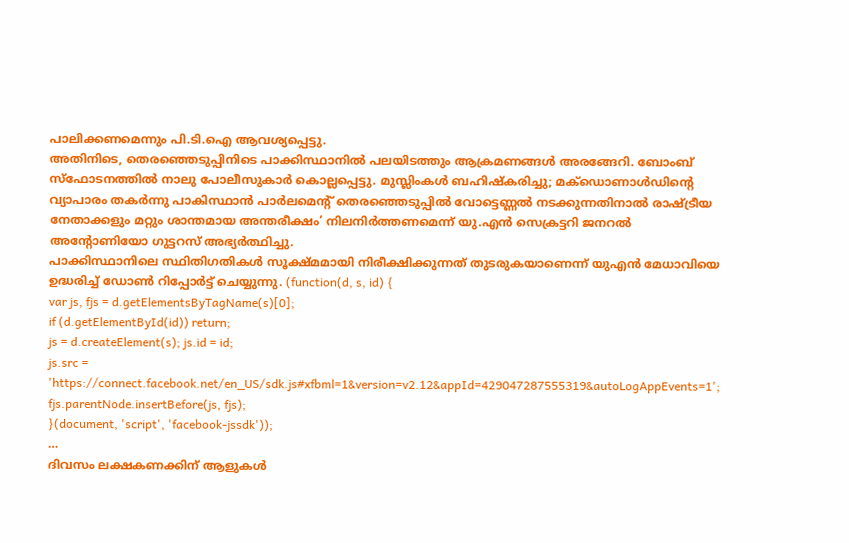പാലിക്കണമെന്നും പി.ടി.ഐ ആവശ്യപ്പെട്ടു.
അതിനിടെ, തെരഞ്ഞെടുപ്പിനിടെ പാക്കിസ്ഥാനിൽ പലയിടത്തും ആക്രമണങ്ങൾ അരങ്ങേറി. ബോംബ് സ്ഫോടനത്തിൽ നാലു പോലീസുകാർ കൊല്ലപ്പെട്ടു. മുസ്ലിംകൾ ബഹിഷ്കരിച്ചു; മക്ഡൊണാൾഡിന്റെ വ്യാപാരം തകർന്നു പാകിസ്ഥാൻ പാർലമെന്റ് തെരഞ്ഞെടുപ്പിൽ വോട്ടെണ്ണൽ നടക്കുന്നതിനാൽ രാഷ്ട്രീയ നേതാക്കളും മറ്റും ശാന്തമായ അന്തരീക്ഷം’ നിലനിർത്തണമെന്ന് യു.എൻ സെക്രട്ടറി ജനറൽ അന്റോണിയോ ഗുട്ടറസ് അഭ്യർത്ഥിച്ചു.
പാക്കിസ്ഥാനിലെ സ്ഥിതിഗതികൾ സൂക്ഷ്മമായി നിരീക്ഷിക്കുന്നത് തുടരുകയാണെന്ന് യുഎൻ മേധാവിയെ ഉദ്ധരിച്ച് ഡോൺ റിപ്പോർട്ട് ചെയ്യുന്നു. (function(d, s, id) {
var js, fjs = d.getElementsByTagName(s)[0];
if (d.getElementById(id)) return;
js = d.createElement(s); js.id = id;
js.src = 'https://connect.facebook.net/en_US/sdk.js#xfbml=1&version=v2.12&appId=429047287555319&autoLogAppEvents=1';
fjs.parentNode.insertBefore(js, fjs);
}(document, 'script', 'facebook-jssdk'));
…
ദിവസം ലക്ഷകണക്കിന് ആളുകൾ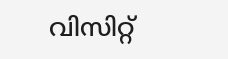വിസിറ്റ്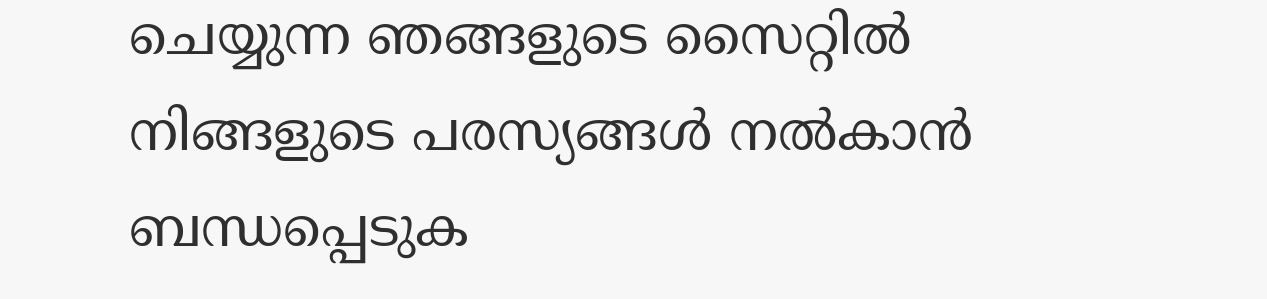ചെയ്യുന്ന ഞങ്ങളുടെ സൈറ്റിൽ നിങ്ങളുടെ പരസ്യങ്ങൾ നൽകാൻ ബന്ധപ്പെടുക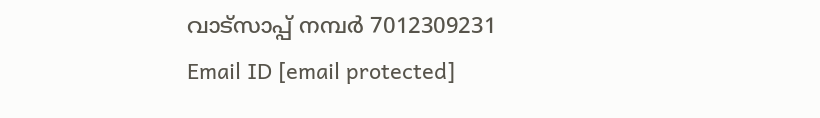വാട്സാപ്പ് നമ്പർ 7012309231 Email ID [email protected]